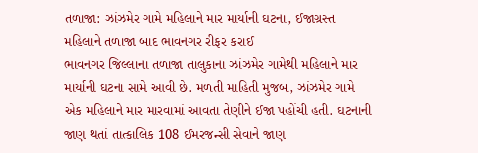તળાજા: ઝાંઝમેર ગામે મહિલાને માર માર્યાની ઘટના, ઈજાગ્રસ્ત મહિલાને તળાજા બાદ ભાવનગર રીફર કરાઈ
ભાવનગર જિલ્લાના તળાજા તાલુકાના ઝાંઝમેર ગામેથી મહિલાને માર માર્યાની ઘટના સામે આવી છે. મળતી માહિતી મુજબ, ઝાંઝમેર ગામે એક મહિલાને માર મારવામાં આવતા તેણીને ઈજા પહોંચી હતી. ઘટનાની જાણ થતાં તાત્કાલિક 108 ઈમરજન્સી સેવાને જાણ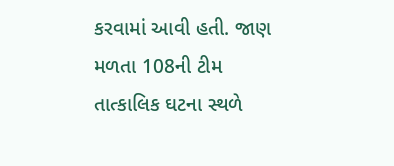કરવામાં આવી હતી. જાણ મળતા 108ની ટીમ તાત્કાલિક ઘટના સ્થળે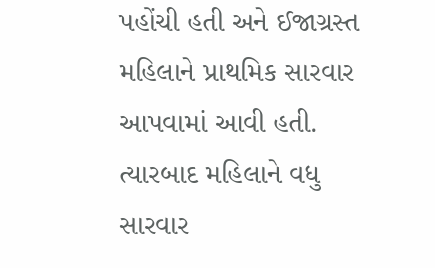પહોંચી હતી અને ઈજાગ્રસ્ત મહિલાને પ્રાથમિક સારવાર આપવામાં આવી હતી. ત્યારબાદ મહિલાને વધુ સારવાર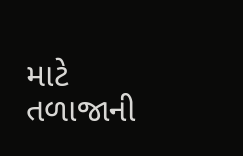માટે તળાજાની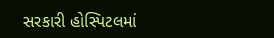સરકારી હોસ્પિટલમાં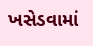ખસેડવામાં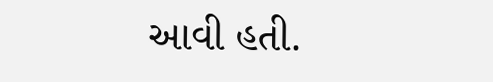આવી હતી.